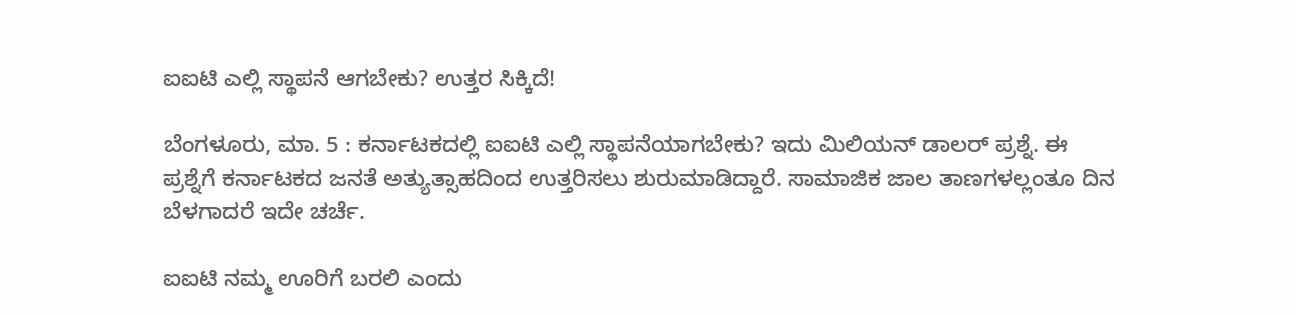ಐಐಟಿ ಎಲ್ಲಿ ಸ್ಥಾಪನೆ ಆಗಬೇಕು? ಉತ್ತರ ಸಿಕ್ಕಿದೆ!

ಬೆಂಗಳೂರು, ಮಾ. 5 : ಕರ್ನಾಟಕದಲ್ಲಿ ಐಐಟಿ ಎಲ್ಲಿ ಸ್ಥಾಪನೆಯಾಗಬೇಕು? ಇದು ಮಿಲಿಯನ್ ಡಾಲರ್ ಪ್ರಶ್ನೆ. ಈ ಪ್ರಶ್ನೆಗೆ ಕರ್ನಾಟಕದ ಜನತೆ ಅತ್ಯುತ್ಸಾಹದಿಂದ ಉತ್ತರಿಸಲು ಶುರುಮಾಡಿದ್ದಾರೆ. ಸಾಮಾಜಿಕ ಜಾಲ ತಾಣಗಳಲ್ಲಂತೂ ದಿನ ಬೆಳಗಾದರೆ ಇದೇ ಚರ್ಚೆ.

ಐಐಟಿ ನಮ್ಮ ಊರಿಗೆ ಬರಲಿ ಎಂದು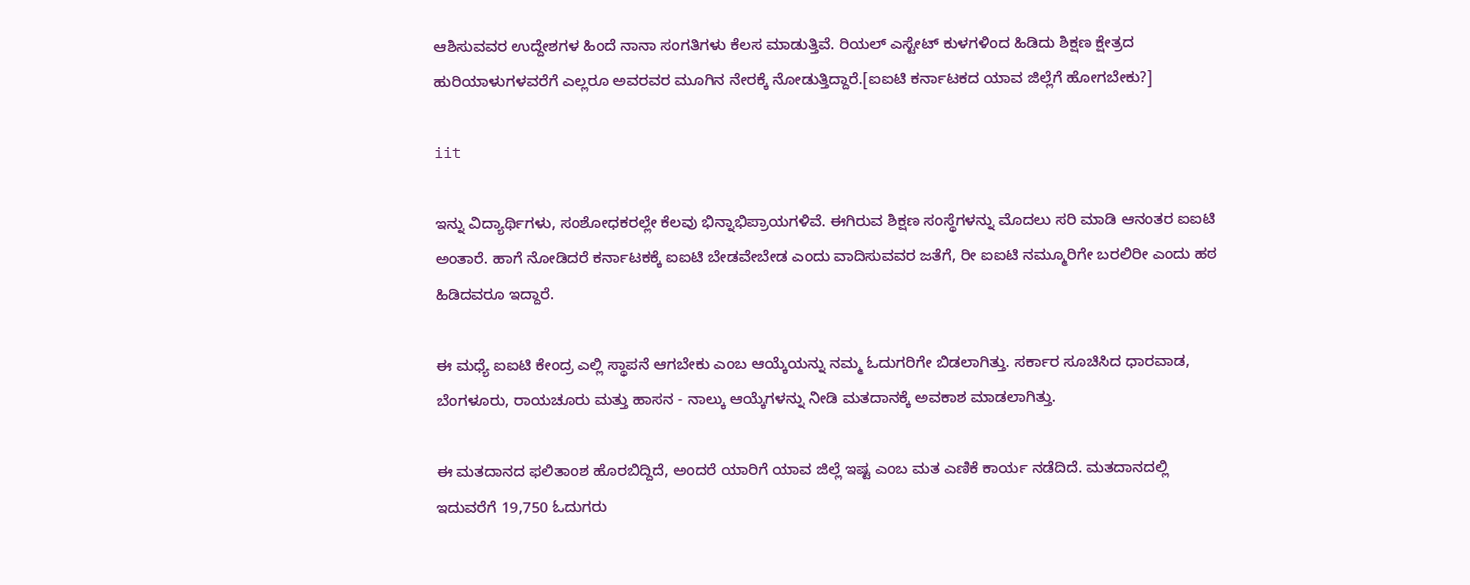ಆಶಿಸುವವರ ಉದ್ದೇಶಗಳ ಹಿಂದೆ ನಾನಾ ಸಂಗತಿಗಳು ಕೆಲಸ ಮಾಡುತ್ತಿವೆ. ರಿಯಲ್ ಎಸ್ಟೇಟ್ ಕುಳಗಳಿಂದ ಹಿಡಿದು ಶಿಕ್ಷಣ ಕ್ಷೇತ್ರದ ಹುರಿಯಾಳುಗಳವರೆಗೆ ಎಲ್ಲರೂ ಅವರವರ ಮೂಗಿನ ನೇರಕ್ಕೆ ನೋಡುತ್ತಿದ್ದಾರೆ.[ಐಐಟಿ ಕರ್ನಾಟಕದ ಯಾವ ಜಿಲ್ಲೆಗೆ ಹೋಗಬೇಕು?]

iit

ಇನ್ನು ವಿದ್ಯಾರ್ಥಿಗಳು, ಸಂಶೋಧಕರಲ್ಲೇ ಕೆಲವು ಭಿನ್ನಾಭಿಪ್ರಾಯಗಳಿವೆ. ಈಗಿರುವ ಶಿಕ್ಷಣ ಸಂಸ್ಥೆಗಳನ್ನು ಮೊದಲು ಸರಿ ಮಾಡಿ ಆನಂತರ ಐಐಟಿ ಅಂತಾರೆ. ಹಾಗೆ ನೋಡಿದರೆ ಕರ್ನಾಟಕಕ್ಕೆ ಐಐಟಿ ಬೇಡವೇಬೇಡ ಎಂದು ವಾದಿಸುವವರ ಜತೆಗೆ, ರೀ ಐಐಟಿ ನಮ್ಮೂರಿಗೇ ಬರಲಿರೀ ಎಂದು ಹಠ ಹಿಡಿದವರೂ ಇದ್ದಾರೆ.

ಈ ಮಧ್ಯೆ ಐಐಟಿ ಕೇಂದ್ರ ಎಲ್ಲಿ ಸ್ಥಾಪನೆ ಆಗಬೇಕು ಎಂಬ ಆಯ್ಕೆಯನ್ನು ನಮ್ಮ ಓದುಗರಿಗೇ ಬಿಡಲಾಗಿತ್ತು. ಸರ್ಕಾರ ಸೂಚಿಸಿದ ಧಾರವಾಡ, ಬೆಂಗಳೂರು, ರಾಯಚೂರು ಮತ್ತು ಹಾಸನ - ನಾಲ್ಕು ಆಯ್ಕೆಗಳನ್ನು ನೀಡಿ ಮತದಾನಕ್ಕೆ ಅವಕಾಶ ಮಾಡಲಾಗಿತ್ತು.

ಈ ಮತದಾನದ ಫಲಿತಾಂಶ ಹೊರಬಿದ್ದಿದೆ, ಅಂದರೆ ಯಾರಿಗೆ ಯಾವ ಜಿಲ್ಲೆ ಇಷ್ಟ ಎಂಬ ಮತ ಎಣಿಕೆ ಕಾರ್ಯ ನಡೆದಿದೆ. ಮತದಾನದಲ್ಲಿ ಇದುವರೆಗೆ 19,750 ಓದುಗರು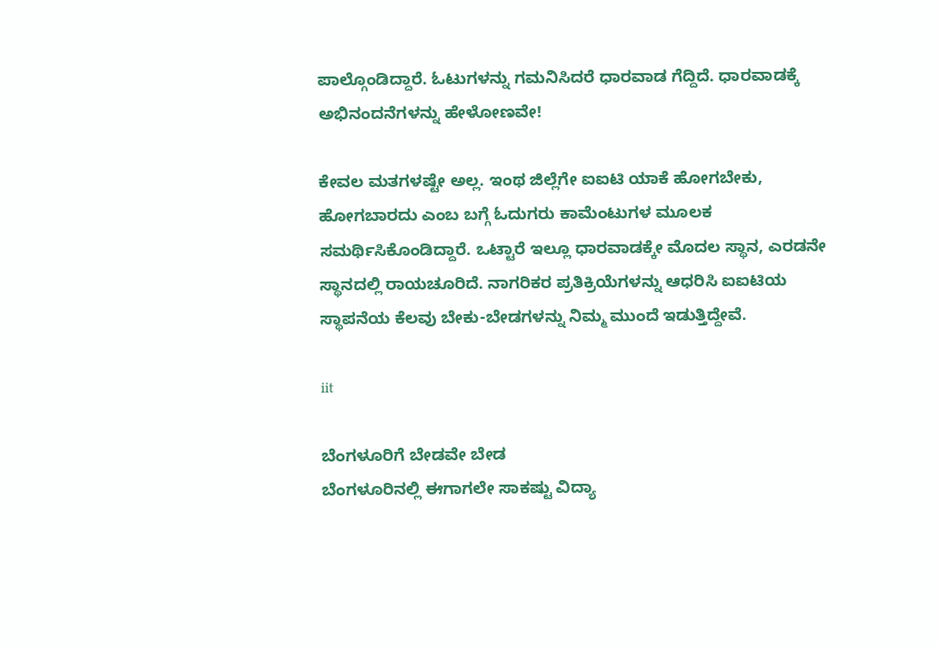ಪಾಲ್ಗೊಂಡಿದ್ದಾರೆ. ಓಟುಗಳನ್ನು ಗಮನಿಸಿದರೆ ಧಾರವಾಡ ಗೆದ್ದಿದೆ. ಧಾರವಾಡಕ್ಕೆ ಅಭಿನಂದನೆಗಳನ್ನು ಹೇಳೋಣವೇ!

ಕೇವಲ ಮತಗಳಷ್ಟೇ ಅಲ್ಲ. ಇಂಥ ಜಿಲ್ಲೆಗೇ ಐಐಟಿ ಯಾಕೆ ಹೋಗಬೇಕು, ಹೋಗಬಾರದು ಎಂಬ ಬಗ್ಗೆ ಓದುಗರು ಕಾಮೆಂಟುಗಳ ಮೂಲಕ ಸಮರ್ಥಿಸಿಕೊಂಡಿದ್ದಾರೆ. ಒಟ್ಟಾರೆ ಇಲ್ಲೂ ಧಾರವಾಡಕ್ಕೇ ಮೊದಲ ಸ್ಥಾನ, ಎರಡನೇ ಸ್ಥಾನದಲ್ಲಿ ರಾಯಚೂರಿದೆ. ನಾಗರಿಕರ ಪ್ರತಿಕ್ರಿಯೆಗಳನ್ನು ಆಧರಿಸಿ ಐಐಟಿಯ ಸ್ಥಾಪನೆಯ ಕೆಲವು ಬೇಕು-ಬೇಡಗಳನ್ನು ನಿಮ್ಮ ಮುಂದೆ ಇಡುತ್ತಿದ್ದೇವೆ.

iit

ಬೆಂಗಳೂರಿಗೆ ಬೇಡವೇ ಬೇಡ
ಬೆಂಗಳೂರಿನಲ್ಲಿ ಈಗಾಗಲೇ ಸಾಕಷ್ಟು ವಿದ್ಯಾ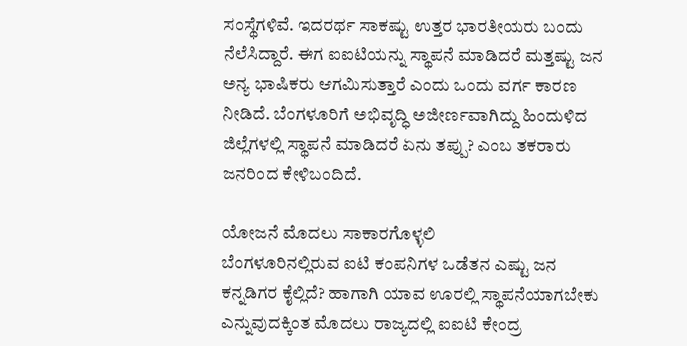ಸಂಸ್ಥೆಗಳಿವೆ. ಇದರರ್ಥ ಸಾಕಷ್ಟು ಉತ್ತರ ಭಾರತೀಯರು ಬಂದು ನೆಲೆಸಿದ್ದಾರೆ. ಈಗ ಐಐಟಿಯನ್ನು ಸ್ಥಾಪನೆ ಮಾಡಿದರೆ ಮತ್ತಷ್ಟು ಜನ ಅನ್ಯ ಭಾಷಿಕರು ಆಗಮಿಸುತ್ತಾರೆ ಎಂದು ಒಂದು ವರ್ಗ ಕಾರಣ ನೀಡಿದೆ. ಬೆಂಗಳೂರಿಗೆ ಅಭಿವೃದ್ಧಿ ಅಜೀರ್ಣವಾಗಿದ್ದು ಹಿಂದುಳಿದ ಜಿಲ್ಲೆಗಳಲ್ಲಿ ಸ್ಥಾಪನೆ ಮಾಡಿದರೆ ಏನು ತಪ್ಪು? ಎಂಬ ತಕರಾರು ಜನರಿಂದ ಕೇಳಿಬಂದಿದೆ.

ಯೋಜನೆ ಮೊದಲು ಸಾಕಾರಗೊಳ್ಳಲಿ
ಬೆಂಗಳೂರಿನಲ್ಲಿರುವ ಐಟಿ ಕಂಪನಿಗಳ ಒಡೆತನ ಎಷ್ಟು ಜನ ಕನ್ನಡಿಗರ ಕೈಲ್ಲಿದೆ? ಹಾಗಾಗಿ ಯಾವ ಊರಲ್ಲಿ ಸ್ಥಾಪನೆಯಾಗಬೇಕು ಎನ್ನುವುದಕ್ಕಿಂತ ಮೊದಲು ರಾಜ್ಯದಲ್ಲಿ ಐಐಟಿ ಕೇಂದ್ರ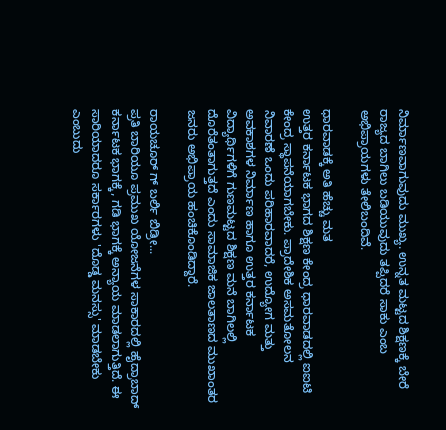ನಿರ್ಮಾಣವಾಗುವುದು ಮುಖ್ಯ. ಉನ್ನತ ಮಟ್ಟದ ಶಿಕ್ಷಣಕ್ಕೆ ಬೇರೆ ರಾಜ್ಯದ ಬಾಗಿಲು ಬಡಿಯುವುದು ತಪ್ಪಿದರೆ ಸಾಕು ಎಂಬ ಅಭಿಪ್ರಾಯಗಳು ತೇಲಿಬಂದಿವೆ.

ಧಾರವಾಡಕ್ಕೆ ಅತಿ ಹೆಚ್ಚು ಮತ
ಉತ್ತರ ಕರ್ನಾಟಕ ಭಾಗದ ಶಿಕ್ಷಣ ಕೇಂದ್ರ ಧಾರವಾಡದಲ್ಲಿ ಐಐಟಿ ಕೇಂದ್ರ ಸ್ಥಾಪನೆಯಾಗಬೇಕು. ಪ್ರಾದೇಶಿಕ ಅಸಮತೋಲನ ನಿವಾರಣೆ ಒಂದು ಪರಿಹಾರವಾದರೆ, ಉದ್ಯೋಗ ಮತ್ತು ಅವಕಾಶಗಳ ನಿರ್ಮಾಣ ಹಾಗೂ ಉತ್ತರ ಕರ್ನಾಟಕ ವಿದ್ಯಾರ್ಥಿಗಳಿಗೆ ಗುಣಮಟ್ಟದ ಶಿಕ್ಷಣ ಮನೆ ಬಾಗಿಲಲ್ಲಿ ದೊರೆತಂತಾಗುತ್ತದೆ ಎಂದು ಸಾಮಾಜಿಕ ಜಾಲತಾಣದ ಮುಖಾಂತರ ಜನರು ಅಭಿಪ್ರಾಯ ಹಂಚಿಕೊಂಡಿದ್ದಾರೆ.

ರಾಯಚೂರ್ ಗ್ ಬರ್ಲಿ ಬಿಡ್ರೀ...
ಪ್ರತಿ ಬಾರಿಯೂ ಪ್ರಮುಖ ಯೋಜನೆಗಳ ಸಾಕಾರದಲ್ಲಿ ಹೈದ್ರಾಬಾದ್ ಕರ್ನಾಟಕ ಭಾಗಕ್ಕೆ, ಗಡಿ ಭಾಗಕ್ಕೆ ಅನ್ಯಾಯ ಮಾಡಲಾಗುತ್ತಿದೆ. ಈ ಸಾರಿಯಾದರೂ ಸರ್ಕಾರಗಳು 'ದೊಡ್ಡ ಮನಸ್ಸು' ಮಾಡಬೇಕು ಎಂಬುದು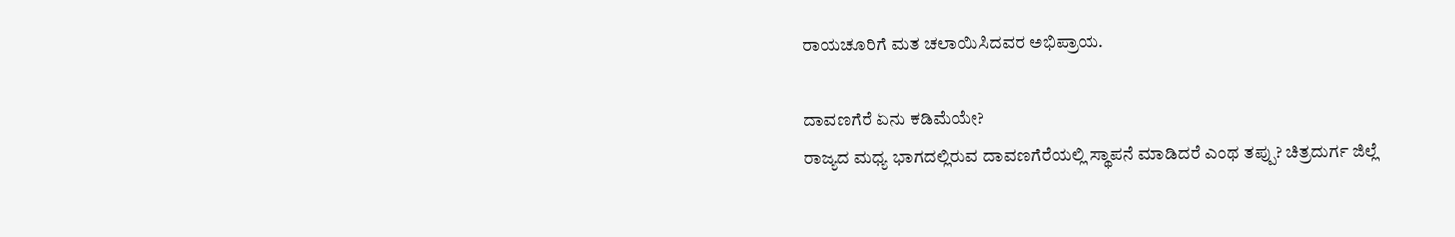ರಾಯಚೂರಿಗೆ ಮತ ಚಲಾಯಿಸಿದವರ ಅಭಿಪ್ರಾಯ.

ದಾವಣಗೆರೆ ಏನು ಕಡಿಮೆಯೇ?
ರಾಜ್ಯದ ಮಧ್ಯ ಭಾಗದಲ್ಲಿರುವ ದಾವಣಗೆರೆಯಲ್ಲಿ ಸ್ಥಾಪನೆ ಮಾಡಿದರೆ ಎಂಥ ತಪ್ಪು? ಚಿತ್ರದುರ್ಗ ಜಿಲ್ಲೆ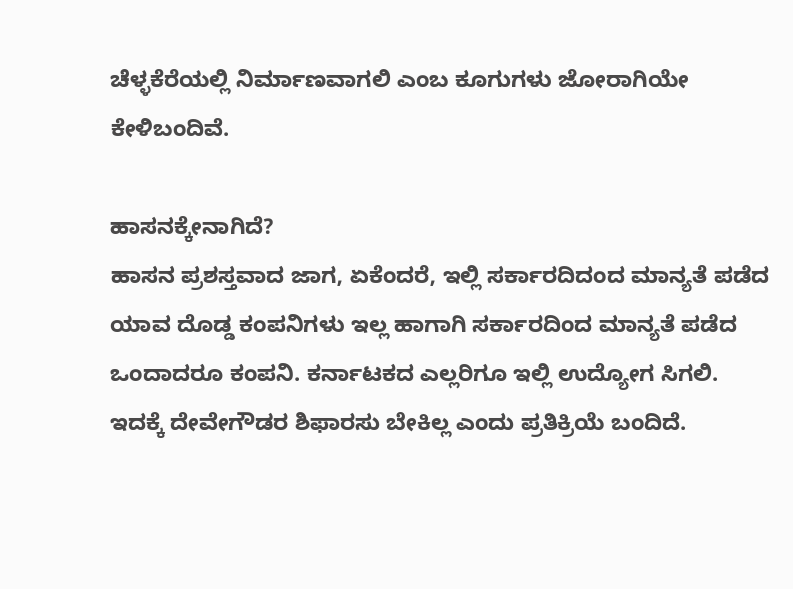ಚೆಳ್ಳಕೆರೆಯಲ್ಲಿ ನಿರ್ಮಾಣವಾಗಲಿ ಎಂಬ ಕೂಗುಗಳು ಜೋರಾಗಿಯೇ ಕೇಳಿಬಂದಿವೆ.

ಹಾಸನಕ್ಕೇನಾಗಿದೆ?
ಹಾಸನ ಪ್ರಶಸ್ತವಾದ ಜಾಗ, ಏಕೆಂದರೆ, ಇಲ್ಲಿ ಸರ್ಕಾರದಿದಂದ ಮಾನ್ಯತೆ ಪಡೆದ ಯಾವ ದೊಡ್ಡ ಕಂಪನಿಗಳು ಇಲ್ಲ ಹಾಗಾಗಿ ಸರ್ಕಾರದಿಂದ ಮಾನ್ಯತೆ ಪಡೆದ ಒಂದಾದರೂ ಕಂಪನಿ. ಕರ್ನಾಟಕದ ಎಲ್ಲರಿಗೂ ಇಲ್ಲಿ ಉದ್ಯೋಗ ಸಿಗಲಿ. ಇದಕ್ಕೆ ದೇವೇಗೌಡರ ಶಿಫಾರಸು ಬೇಕಿಲ್ಲ ಎಂದು ಪ್ರತಿಕ್ರಿಯೆ ಬಂದಿದೆ.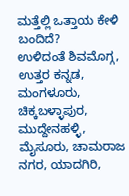ಮತ್ತೆಲ್ಲಿ ಒತ್ತಾಯ ಕೇಳಿ ಬಂದಿದೆ?
ಉಳಿದಂತೆ ಶಿವಮೊಗ್ಗ, ಉತ್ತರ ಕನ್ನಡ, ಮಂಗಳೂರು, ಚಿಕ್ಕಬಳ್ಳಾಪುರ, ಮುದ್ದೇನಹಳ್ಳಿ, ಮೈಸೂರು, ಚಾಮರಾಜ ನಗರ, ಯಾದಗಿರಿ,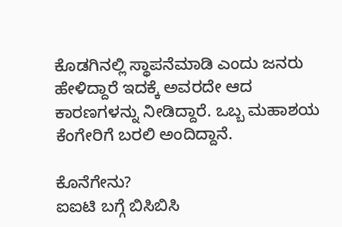ಕೊಡಗಿನಲ್ಲಿ ಸ್ಥಾಪನೆಮಾಡಿ ಎಂದು ಜನರು ಹೇಳಿದ್ದಾರೆ ಇದಕ್ಕೆ ಅವರದೇ ಆದ ಕಾರಣಗಳನ್ನು ನೀಡಿದ್ದಾರೆ. ಒಬ್ಬ ಮಹಾಶಯ ಕೆಂಗೇರಿಗೆ ಬರಲಿ ಅಂದಿದ್ದಾನೆ.

ಕೊನೆಗೇನು?
ಐಐಟಿ ಬಗ್ಗೆ ಬಿಸಿಬಿಸಿ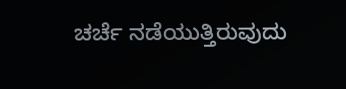ಚರ್ಚೆ ನಡೆಯುತ್ತಿರುವುದು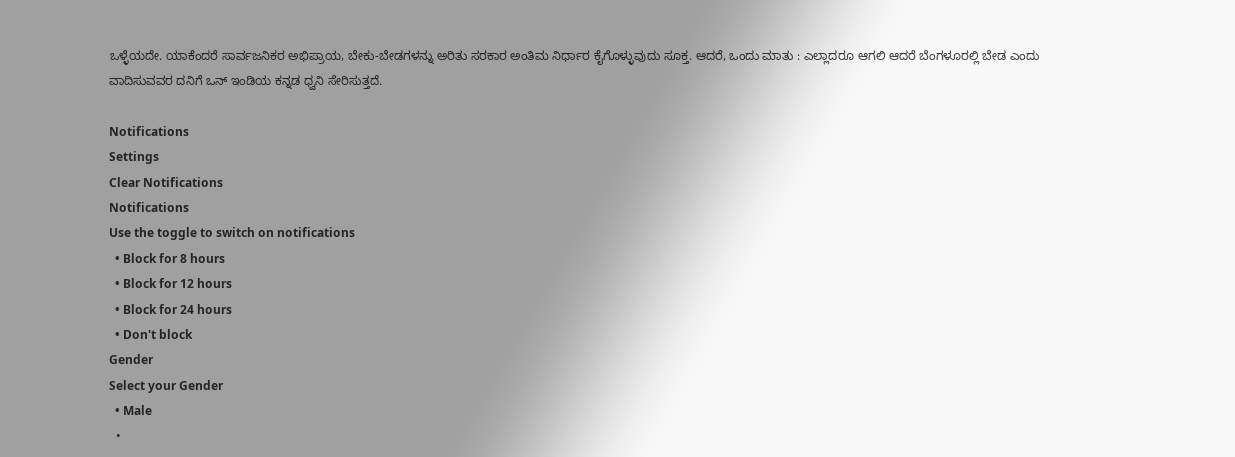ಒಳ್ಳೆಯದೇ. ಯಾಕೆಂದರೆ ಸಾರ್ವಜನಿಕರ ಅಭಿಪ್ರಾಯ, ಬೇಕು-ಬೇಡಗಳನ್ನು ಅರಿತು ಸರಕಾರ ಅಂತಿಮ ನಿರ್ಧಾರ ಕೈಗೊಳ್ಳುವುದು ಸೂಕ್ತ. ಆದರೆ, ಒಂದು ಮಾತು : ಎಲ್ಲಾದರೂ ಆಗಲಿ ಆದರೆ ಬೆಂಗಳೂರಲ್ಲಿ ಬೇಡ ಎಂದು ವಾದಿಸುವವರ ದನಿಗೆ ಒನ್ ಇಂಡಿಯ ಕನ್ನಡ ಧ್ವನಿ ಸೇರಿಸುತ್ತದೆ.

Notifications
Settings
Clear Notifications
Notifications
Use the toggle to switch on notifications
  • Block for 8 hours
  • Block for 12 hours
  • Block for 24 hours
  • Don't block
Gender
Select your Gender
  • Male
  •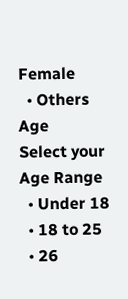Female
  • Others
Age
Select your Age Range
  • Under 18
  • 18 to 25
  • 26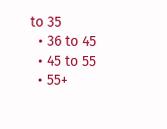to 35
  • 36 to 45
  • 45 to 55
  • 55+